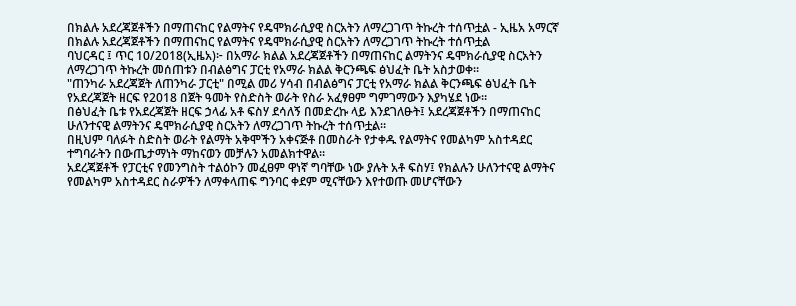በክልሉ አደረጃጀቶችን በማጠናከር የልማትና የዴሞክራሲያዊ ስርአትን ለማረጋገጥ ትኩረት ተሰጥቷል - ኢዜአ አማርኛ
በክልሉ አደረጃጀቶችን በማጠናከር የልማትና የዴሞክራሲያዊ ስርአትን ለማረጋገጥ ትኩረት ተሰጥቷል
ባህርዳር ፤ ጥር 10/2018(ኢዜአ)፦ በአማራ ክልል አደረጃጀቶችን በማጠናከር ልማትንና ዴሞክራሲያዊ ስርአትን ለማረጋገጥ ትኩረት መሰጠቱን በብልፅግና ፓርቲ የአማራ ክልል ቅርንጫፍ ፅህፈት ቤት አስታወቀ።
"ጠንካራ አደረጃጀት ለጠንካራ ፓርቲ" በሚል መሪ ሃሳብ በብልፅግና ፓርቲ የአማራ ክልል ቅርንጫፍ ፅህፈት ቤት የአደረጃጀት ዘርፍ የ2018 በጀት ዓመት የስድስት ወራት የስራ አፈፃፀም ግምገማውን እያካሄደ ነው።
በፅህፈት ቤቱ የአደረጃጀት ዘርፍ ኃላፊ አቶ ፍስሃ ደሳለኝ በመድረኩ ላይ እንደገለፁት፤ አደረጃጀቶችን በማጠናከር ሁለንተናዊ ልማትንና ዴሞክራሲያዊ ስርአትን ለማረጋገጥ ትኩረት ተሰጥቷል።
በዚህም ባለፉት ስድስት ወራት የልማት አቅሞችን አቀናጅቶ በመስራት የታቀዱ የልማትና የመልካም አስተዳደር ተግባራትን በውጤታማነት ማከናወን መቻሉን አመልክተዋል።
አደረጃጀቶች የፓርቲና የመንግስት ተልዕኮን መፈፀም ዋነኛ ግባቸው ነው ያሉት አቶ ፍስሃ፤ የክልሉን ሁለንተናዊ ልማትና የመልካም አስተዳደር ስራዎችን ለማቀላጠፍ ግንባር ቀደም ሚናቸውን እየተወጡ መሆናቸውን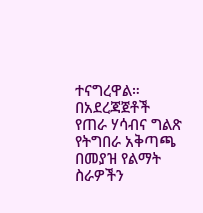ተናግረዋል።
በአደረጃጀቶች የጠራ ሃሳብና ግልጽ የትግበራ አቅጣጫ በመያዝ የልማት ስራዎችን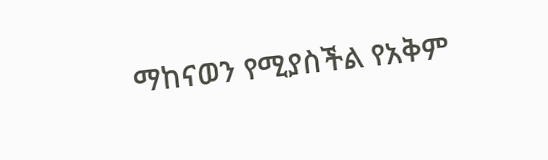ማከናወን የሚያስችል የአቅም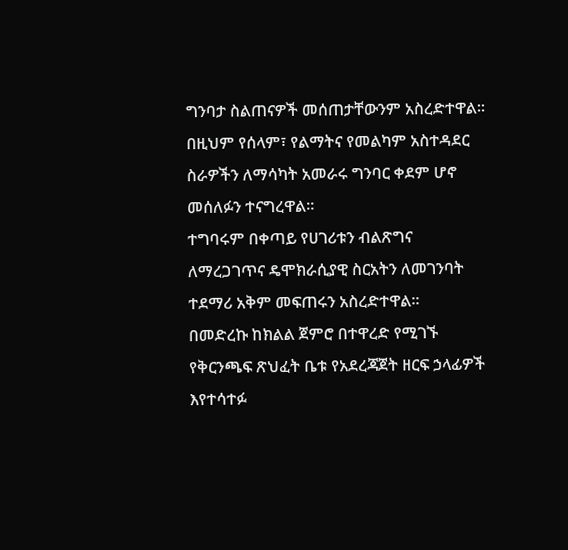ግንባታ ስልጠናዎች መሰጠታቸውንም አስረድተዋል።
በዚህም የሰላም፣ የልማትና የመልካም አስተዳደር ስራዎችን ለማሳካት አመራሩ ግንባር ቀደም ሆኖ መሰለፉን ተናግረዋል።
ተግባሩም በቀጣይ የሀገሪቱን ብልጽግና ለማረጋገጥና ዴሞክራሲያዊ ስርአትን ለመገንባት ተደማሪ አቅም መፍጠሩን አስረድተዋል።
በመድረኩ ከክልል ጀምሮ በተዋረድ የሚገኙ የቅርንጫፍ ጽህፈት ቤቱ የአደረጃጀት ዘርፍ ኃላፊዎች እየተሳተፉ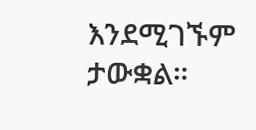እንደሚገኙም ታውቋል።